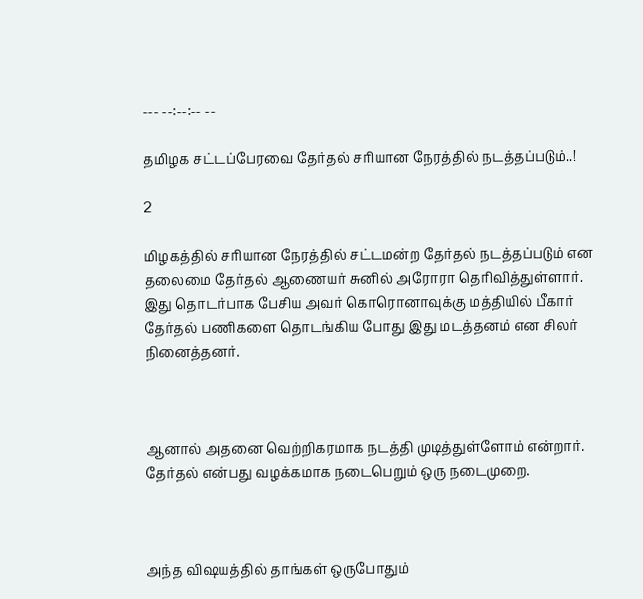--- --:--:-- --

தமிழக சட்டப்பேரவை தேர்தல் சரியான நேரத்தில் நடத்தப்படும்..!

2

மிழகத்தில் சரியான நேரத்தில் சட்டமன்ற தேர்தல் நடத்தப்படும் என தலைமை தேர்தல் ஆணையர் சுனில் அரோரா தெரிவித்துள்ளார். இது தொடர்பாக பேசிய அவர் கொரொனாவுக்கு மத்தியில் பீகார் தேர்தல் பணிகளை தொடங்கிய போது இது மடத்தனம் என சிலர் நினைத்தனர்.



ஆனால் அதனை வெற்றிகரமாக நடத்தி முடித்துள்ளோம் என்றார். தேர்தல் என்பது வழக்கமாக நடைபெறும் ஒரு நடைமுறை.



அந்த விஷயத்தில் தாங்கள் ஒருபோதும்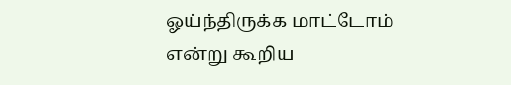ஓய்ந்திருக்க மாட்டோம் என்று கூறிய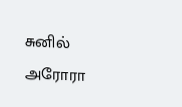சுனில் அரோரா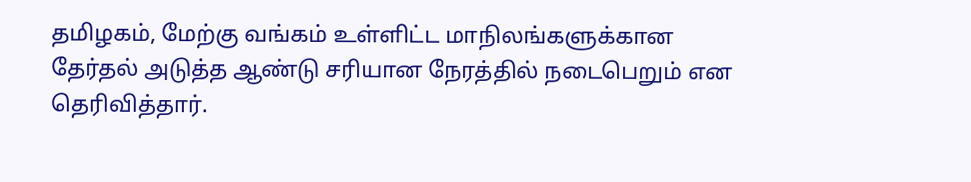தமிழகம், மேற்கு வங்கம் உள்ளிட்ட மாநிலங்களுக்கான தேர்தல் அடுத்த ஆண்டு சரியான நேரத்தில் நடைபெறும் என தெரிவித்தார்.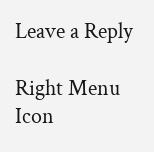Leave a Reply

Right Menu Icon